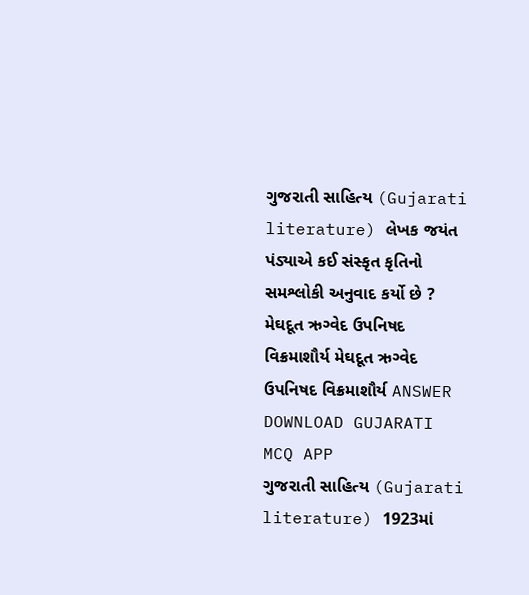ગુજરાતી સાહિત્ય (Gujarati literature) લેખક જયંત પંડ્યાએ કઈ સંસ્કૃત કૃતિનો સમશ્લોકી અનુવાદ કર્યો છે ? મેઘદૂત ઋગ્વેદ ઉપનિષદ વિક્રમાશૌર્ય મેઘદૂત ઋગ્વેદ ઉપનિષદ વિક્રમાશૌર્ય ANSWER DOWNLOAD GUJARATI MCQ APP
ગુજરાતી સાહિત્ય (Gujarati literature) 1923માં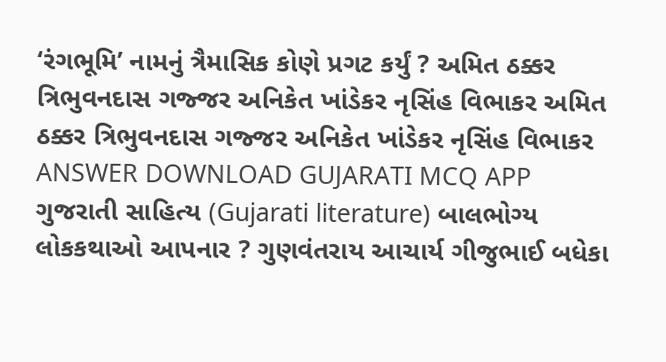‘રંગભૂમિ’ નામનું ત્રૈમાસિક કોણે પ્રગટ કર્યું ? અમિત ઠક્કર ત્રિભુવનદાસ ગજ્જર અનિકેત ખાંડેકર નૃસિંહ વિભાકર અમિત ઠક્કર ત્રિભુવનદાસ ગજ્જર અનિકેત ખાંડેકર નૃસિંહ વિભાકર ANSWER DOWNLOAD GUJARATI MCQ APP
ગુજરાતી સાહિત્ય (Gujarati literature) બાલભોગ્ય લોકકથાઓ આપનાર ? ગુણવંતરાય આચાર્ય ગીજુભાઈ બધેકા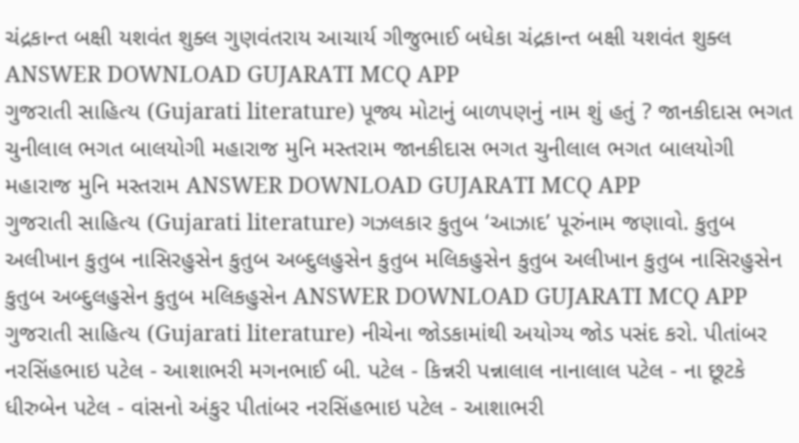ચંદ્રકાન્ત બક્ષી યશવંત શુક્લ ગુણવંતરાય આચાર્ય ગીજુભાઈ બધેકા ચંદ્રકાન્ત બક્ષી યશવંત શુક્લ ANSWER DOWNLOAD GUJARATI MCQ APP
ગુજરાતી સાહિત્ય (Gujarati literature) પૂજ્ય મોટાનું બાળપણનું નામ શું હતું ? જાનકીદાસ ભગત ચુનીલાલ ભગત બાલયોગી મહારાજ મુનિ મસ્તરામ જાનકીદાસ ભગત ચુનીલાલ ભગત બાલયોગી મહારાજ મુનિ મસ્તરામ ANSWER DOWNLOAD GUJARATI MCQ APP
ગુજરાતી સાહિત્ય (Gujarati literature) ગઝલકાર કુતુબ ‘આઝાદ’ પૂરુંનામ જણાવો. કુતુબ અલીખાન કુતુબ નાસિરહુસેન કુતુબ અબ્દુલહુસેન કુતુબ મલિકહુસેન કુતુબ અલીખાન કુતુબ નાસિરહુસેન કુતુબ અબ્દુલહુસેન કુતુબ મલિકહુસેન ANSWER DOWNLOAD GUJARATI MCQ APP
ગુજરાતી સાહિત્ય (Gujarati literature) નીચેના જોડકામાંથી અયોગ્ય જોડ પસંદ કરો. પીતાંબર નરસિંહભાઇ પટેલ - આશાભરી મગનભાઈ બી. પટેલ - કિન્નરી પન્નાલાલ નાનાલાલ પટેલ - ના છૂટકે ધીરુબેન પટેલ - વાંસનો અંકુર પીતાંબર નરસિંહભાઇ પટેલ - આશાભરી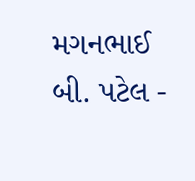મગનભાઈ બી. પટેલ -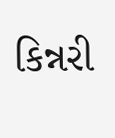કિન્નરી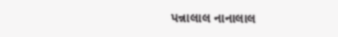પન્નાલાલ નાનાલાલ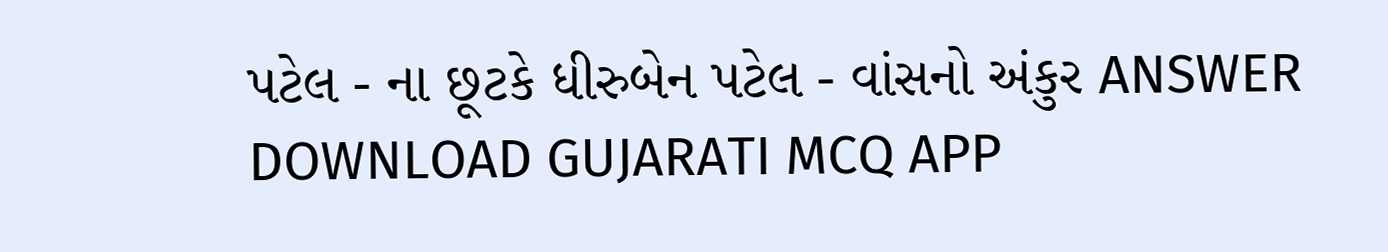પટેલ - ના છૂટકે ધીરુબેન પટેલ - વાંસનો અંકુર ANSWER DOWNLOAD GUJARATI MCQ APP